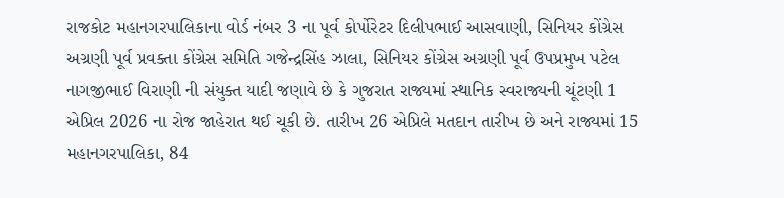રાજકોટ મહાનગરપાલિકાના વોર્ડ નંબર 3 ના પૂર્વ કોર્પોરેટર દિલીપભાઈ આસવાણી, સિનિયર કોંગ્રેસ અગ્રણી પૂર્વ પ્રવક્તા કોંગ્રેસ સમિતિ ગજેન્દ્રસિંહ ઝાલા, સિનિયર કોંગ્રેસ અગ્રણી પૂર્વ ઉપપ્રમુખ પટેલ નાગજીભાઈ વિરાણી ની સંયુક્ત યાદી જણાવે છે કે ગુજરાત રાજ્યમાં સ્થાનિક સ્વરાજ્યની ચૂંટણી 1 એપ્રિલ 2026 ના રોજ જાહેરાત થઈ ચૂકી છે. તારીખ 26 એપ્રિલે મતદાન તારીખ છે અને રાજ્યમાં 15 મહાનગરપાલિકા, 84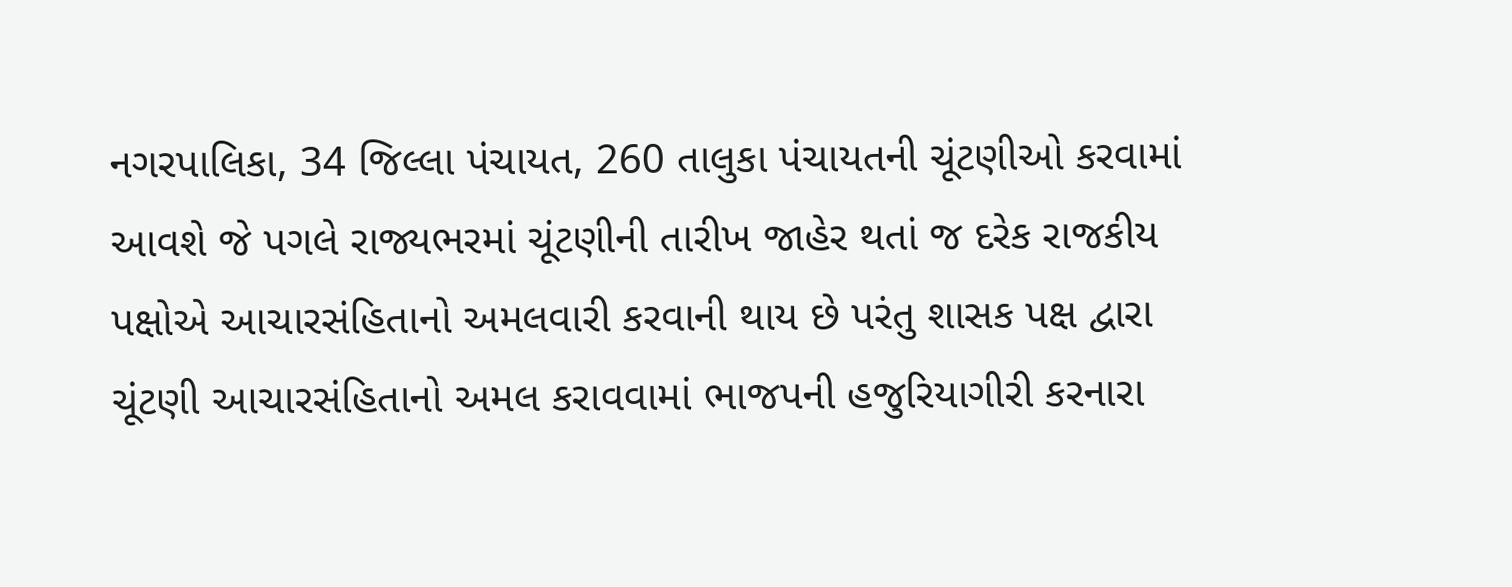નગરપાલિકા, 34 જિલ્લા પંચાયત, 260 તાલુકા પંચાયતની ચૂંટણીઓ કરવામાં આવશે જે પગલે રાજ્યભરમાં ચૂંટણીની તારીખ જાહેર થતાં જ દરેક રાજકીય પક્ષોએ આચારસંહિતાનો અમલવારી કરવાની થાય છે પરંતુ શાસક પક્ષ દ્વારા ચૂંટણી આચારસંહિતાનો અમલ કરાવવામાં ભાજપની હજુરિયાગીરી કરનારા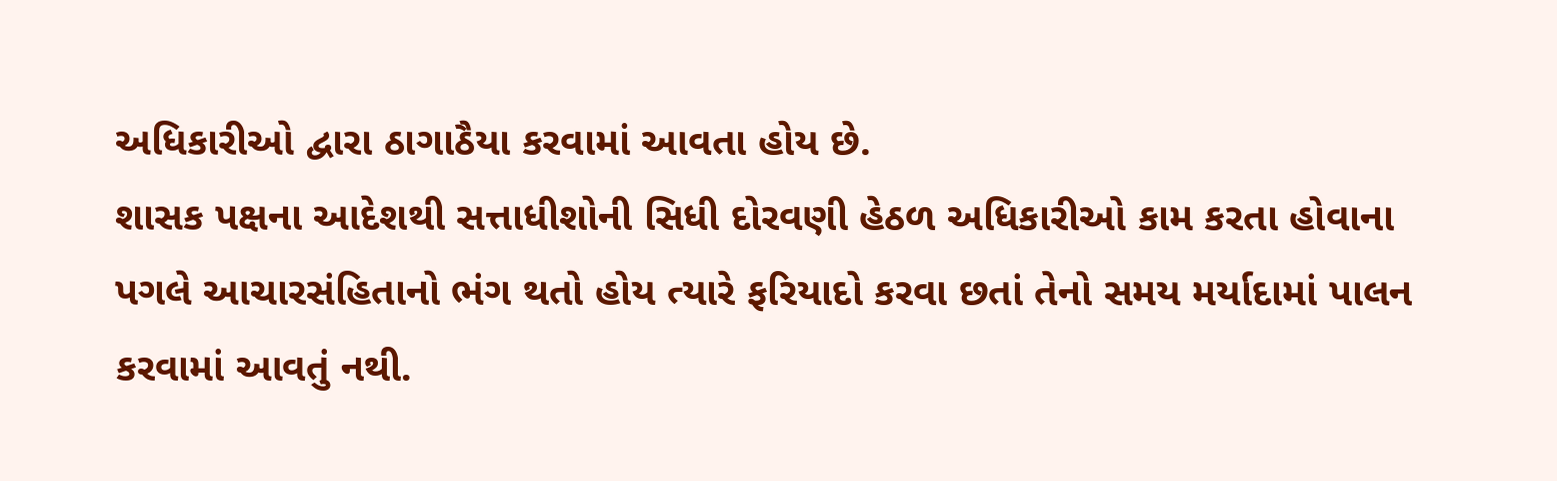અધિકારીઓ દ્વારા ઠાગાઠૈયા કરવામાં આવતા હોય છે.
શાસક પક્ષના આદેશથી સત્તાધીશોની સિધી દોરવણી હેઠળ અધિકારીઓ કામ કરતા હોવાના પગલે આચારસંહિતાનો ભંગ થતો હોય ત્યારે ફરિયાદો કરવા છતાં તેનો સમય મર્યાદામાં પાલન કરવામાં આવતું નથી.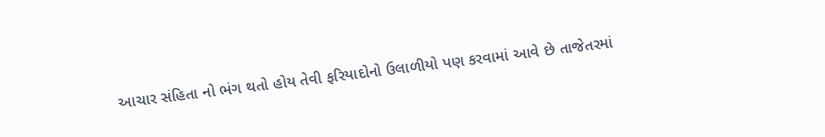આચાર સંહિતા નો ભંગ થતો હોય તેવી ફરિયાદોનો ઉલાળીયો પણ કરવામાં આવે છે તાજેતરમાં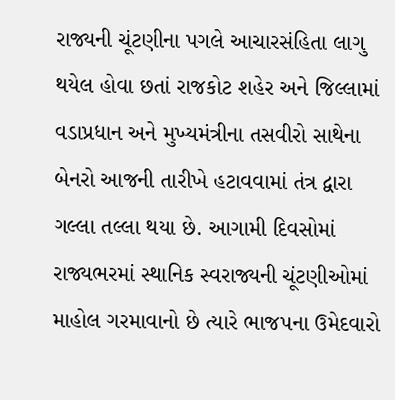રાજ્યની ચૂંટણીના પગલે આચારસંહિતા લાગુ થયેલ હોવા છતાં રાજકોટ શહેર અને જિલ્લામાં વડાપ્રધાન અને મુખ્યમંત્રીના તસવીરો સાથેના બેનરો આજની તારીખે હટાવવામાં તંત્ર દ્વારા ગલ્લા તલ્લા થયા છે. આગામી દિવસોમાં રાજ્યભરમાં સ્થાનિક સ્વરાજ્યની ચૂંટણીઓમાં માહોલ ગરમાવાનો છે ત્યારે ભાજપના ઉમેદવારો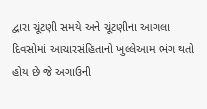દ્વારા ચૂંટણી સમયે અને ચૂંટણીના આગલા દિવસોમાં આચારસંહિતાનો ખુલ્લેઆમ ભંગ થતો હોય છે જે અગાઉની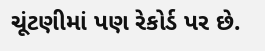ચૂંટણીમાં પણ રેકોર્ડ પર છે.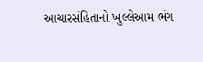આચારસંહિતાનો ખુલ્લેઆમ ભંગ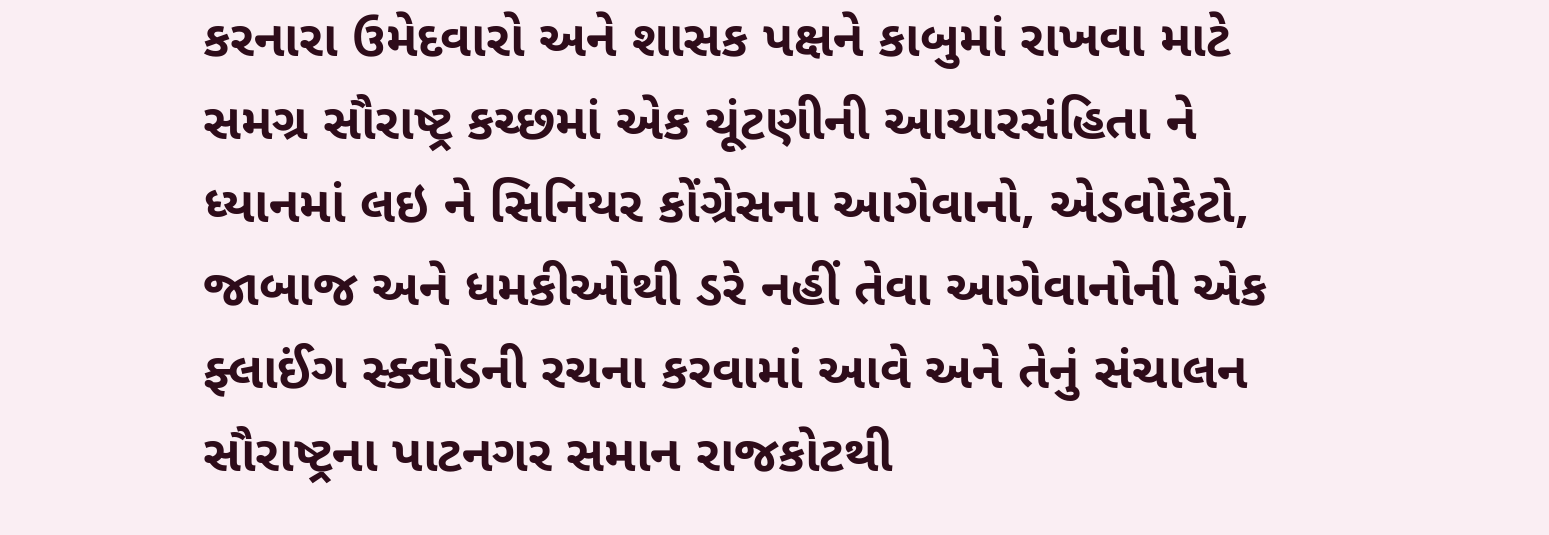કરનારા ઉમેદવારો અને શાસક પક્ષને કાબુમાં રાખવા માટે સમગ્ર સૌરાષ્ટ્ર કચ્છમાં એક ચૂંટણીની આચારસંહિતા ને ધ્યાનમાં લઇ ને સિનિયર કોંગ્રેસના આગેવાનો, એડવોકેટો, જાબાજ અને ધમકીઓથી ડરે નહીં તેવા આગેવાનોની એક ફ્લાઈંગ સ્ક્વોડની રચના કરવામાં આવે અને તેનું સંચાલન સૌરાષ્ટ્રના પાટનગર સમાન રાજકોટથી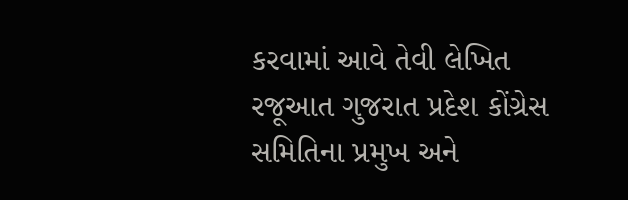કરવામાં આવે તેવી લેખિત રજૂઆત ગુજરાત પ્રદેશ કોંગ્રેસ સમિતિના પ્રમુખ અને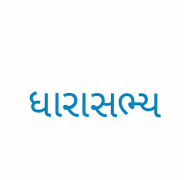ધારાસભ્ય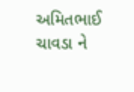અમિતભાઈ ચાવડા ને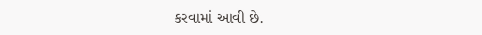કરવામાં આવી છે.